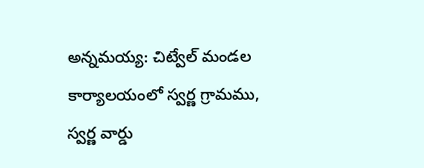అన్నమయ్య: చిట్వేల్ మండల కార్యాలయంలో స్వర్ణ గ్రామము, స్వర్ణ వార్డు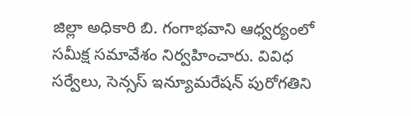జిల్లా అధికారి బి. గంగాభవాని ఆధ్వర్యంలో సమీక్ష సమావేశం నిర్వహించారు. వివిధ సర్వేలు, సెన్సస్ ఇన్యూమరేషన్ పురోగతిని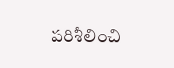పరిశీలించి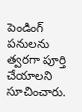పెండింగ్ పనులను త్వరగా పూర్తి చేయాలని సూచించారు.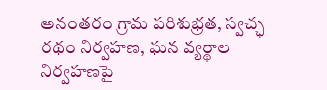అనంతరం గ్రామ పరిశుభ్రత, స్వచ్ఛ రథం నిర్వహణ, ఘన వ్యర్థాల నిర్వహణపై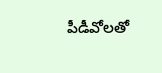పీడీవోలతో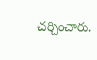చర్చించారు.